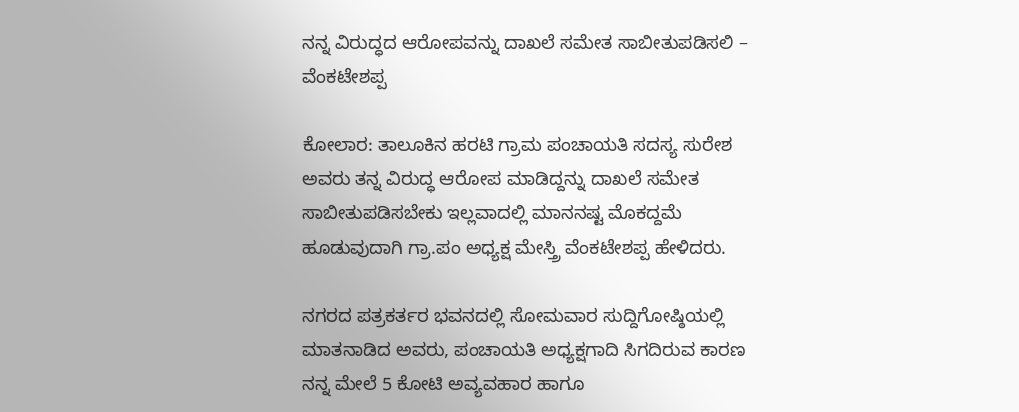ನನ್ನ ವಿರುದ್ಧದ ಆರೋಪವನ್ನು ದಾಖಲೆ ಸಮೇತ ಸಾಬೀತುಪಡಿಸಲಿ – ವೆಂಕಟೇಶಪ್ಪ

ಕೋಲಾರ: ತಾಲೂಕಿನ ಹರಟಿ ಗ್ರಾಮ ಪಂಚಾಯತಿ ಸದಸ್ಯ ಸುರೇಶ ಅವರು ತನ್ನ ವಿರುದ್ಧ ಆರೋಪ ಮಾಡಿದ್ದನ್ನು ದಾಖಲೆ ಸಮೇತ ಸಾಬೀತುಪಡಿಸಬೇಕು ಇಲ್ಲವಾದಲ್ಲಿ ಮಾನನಷ್ಟ ಮೊಕದ್ದಮೆ ಹೂಡುವುದಾಗಿ ಗ್ರಾ.ಪಂ ಅಧ್ಯಕ್ಷ ಮೇಸ್ತ್ರಿ ವೆಂಕಟೇಶಪ್ಪ ಹೇಳಿದರು.

ನಗರದ ಪತ್ರಕರ್ತರ ಭವನದಲ್ಲಿ ಸೋಮವಾರ ಸುದ್ದಿಗೋಷ್ಠಿಯಲ್ಲಿ ಮಾತನಾಡಿದ ಅವರು, ಪಂಚಾಯತಿ ಅಧ್ಯಕ್ಷಗಾದಿ ಸಿಗದಿರುವ ಕಾರಣ ನನ್ನ ಮೇಲೆ 5 ಕೋಟಿ ಅವ್ಯವಹಾರ ಹಾಗೂ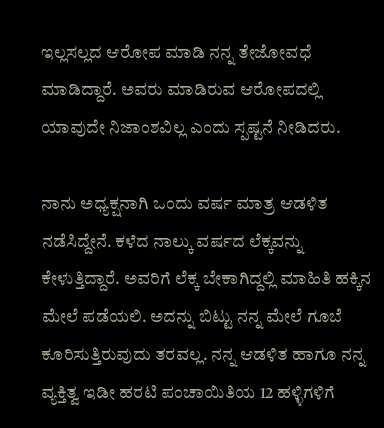ಇಲ್ಲಸಲ್ಲದ ಆರೋಪ ಮಾಡಿ ನನ್ನ ತೇಜೋವಧೆ ಮಾಡಿದ್ದಾರೆ. ಅವರು ಮಾಡಿರುವ ಆರೋಪದಲ್ಲಿ ಯಾವುದೇ ನಿಜಾಂಶವಿಲ್ಲ ಎಂದು ಸ್ಪಷ್ಟನೆ ನೀಡಿದರು.

ನಾನು ಅಧ್ಯಕ್ಷನಾಗಿ ಒಂದು ವರ್ಷ ಮಾತ್ರ ಆಡಳಿತ ನಡೆಸಿದ್ದೇನೆ. ಕಳೆದ ನಾಲ್ಕು ವರ್ಷದ ಲೆಕ್ಕವನ್ನು ಕೇಳುತ್ತಿದ್ದಾರೆ. ಅವರಿಗೆ ಲೆಕ್ಕ ಬೇಕಾಗಿದ್ದಲ್ಲಿ ಮಾಹಿತಿ ಹಕ್ಕಿನ ಮೇಲೆ ಪಡೆಯಲಿ. ಅದನ್ನು ಬಿಟ್ಟು ನನ್ನ ಮೇಲೆ ಗೂಬೆ ಕೂರಿಸುತ್ತಿರುವುದು ತರವಲ್ಲ. ನನ್ನ ಆಡಳಿತ ಹಾಗೂ ನನ್ನ ವ್ಯಕ್ತಿತ್ವ ಇಡೀ ಹರಟಿ ಪಂಚಾಯಿತಿಯ 12 ಹಳ್ಳಿಗಳಿಗೆ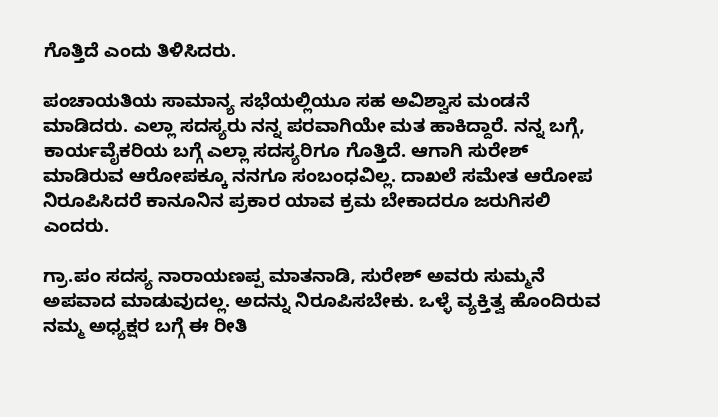ಗೊತ್ತಿದೆ ಎಂದು ತಿಳಿಸಿದರು.

ಪಂಚಾಯತಿಯ ಸಾಮಾನ್ಯ ಸಭೆಯಲ್ಲಿಯೂ ಸಹ ಅವಿಶ್ವಾಸ ಮಂಡನೆ ಮಾಡಿದರು. ಎಲ್ಲಾ ಸದಸ್ಯರು ನನ್ನ ಪರವಾಗಿಯೇ ಮತ ಹಾಕಿದ್ದಾರೆ. ನನ್ನ ಬಗ್ಗೆ, ಕಾರ್ಯವೈಕರಿಯ ಬಗ್ಗೆ ಎಲ್ಲಾ ಸದಸ್ಯರಿಗೂ ಗೊತ್ತಿದೆ. ಆಗಾಗಿ ಸುರೇಶ್ ಮಾಡಿರುವ ಆರೋಪಕ್ಕೂ ನನಗೂ ಸಂಬಂಧವಿಲ್ಲ. ದಾಖಲೆ ಸಮೇತ ಆರೋಪ ನಿರೂಪಿಸಿದರೆ ಕಾನೂನಿನ ಪ್ರಕಾರ ಯಾವ ಕ್ರಮ ಬೇಕಾದರೂ ಜರುಗಿಸಲಿ ಎಂದರು.

ಗ್ರಾ.ಪಂ ಸದಸ್ಯ ನಾರಾಯಣಪ್ಪ ಮಾತನಾಡಿ, ಸುರೇಶ್ ಅವರು ಸುಮ್ಮನೆ ಅಪವಾದ ಮಾಡುವುದಲ್ಲ. ಅದನ್ನು ನಿರೂಪಿಸಬೇಕು. ಒಳ್ಳೆ ವ್ಯಕ್ತಿತ್ವ ಹೊಂದಿರುವ ನಮ್ಮ ಅಧ್ಯಕ್ಷರ ಬಗ್ಗೆ ಈ ರೀತಿ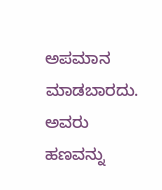ಅಪಮಾನ ಮಾಡಬಾರದು. ಅವರು ಹಣವನ್ನು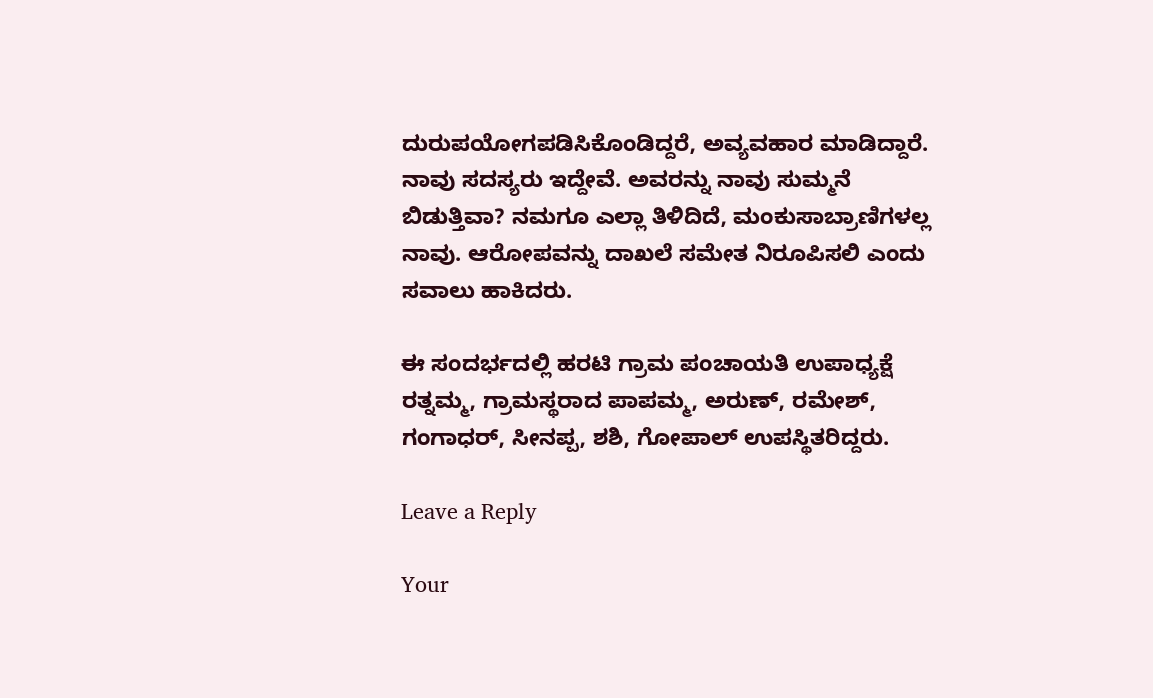ದುರುಪಯೋಗಪಡಿಸಿಕೊಂಡಿದ್ದರೆ, ಅವ್ಯವಹಾರ ಮಾಡಿದ್ದಾರೆ. ನಾವು ಸದಸ್ಯರು ಇದ್ದೇವೆ. ಅವರನ್ನು ನಾವು ಸುಮ್ಮನೆ ಬಿಡುತ್ತಿವಾ? ನಮಗೂ ಎಲ್ಲಾ ತಿಳಿದಿದೆ, ಮಂಕುಸಾಬ್ರಾಣಿಗಳಲ್ಲ ನಾವು. ಆರೋಪವನ್ನು ದಾಖಲೆ ಸಮೇತ ನಿರೂಪಿಸಲಿ ಎಂದು ಸವಾಲು ಹಾಕಿದರು.

ಈ ಸಂದರ್ಭದಲ್ಲಿ ಹರಟಿ ಗ್ರಾಮ ಪಂಚಾಯತಿ ಉಪಾಧ್ಯಕ್ಷೆ ರತ್ನಮ್ಮ, ಗ್ರಾಮಸ್ಥರಾದ ಪಾಪಮ್ಮ, ಅರುಣ್, ರಮೇಶ್, ಗಂಗಾಧರ್, ಸೀನಪ್ಪ, ಶಶಿ, ಗೋಪಾಲ್ ಉಪಸ್ಥಿತರಿದ್ದರು.

Leave a Reply

Your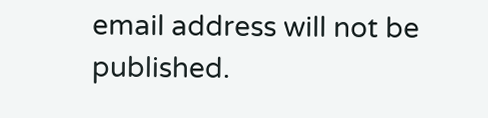email address will not be published.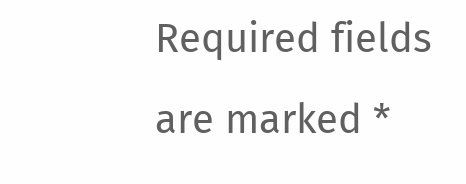Required fields are marked *